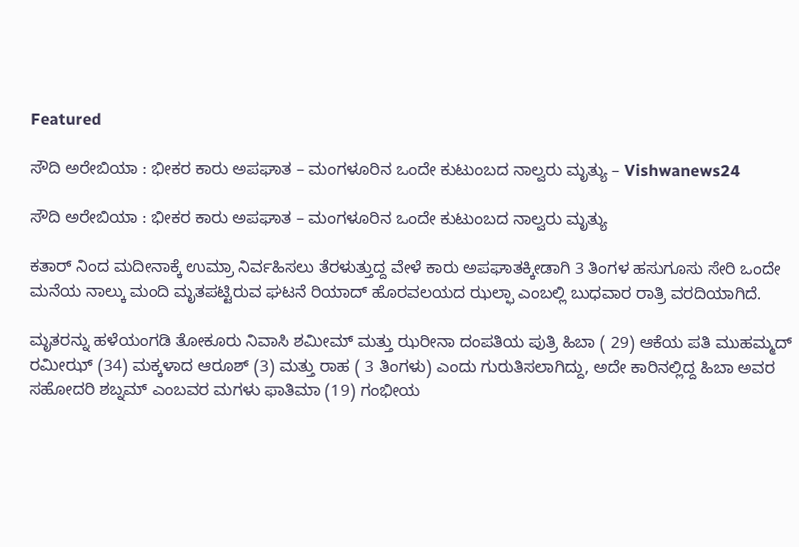Featured

ಸೌದಿ ಅರೇಬಿಯಾ : ಭೀಕರ ಕಾರು ಅಪಘಾತ – ಮಂಗಳೂರಿನ ಒಂದೇ ಕುಟುಂಬದ ನಾಲ್ವರು ಮೃತ್ಯು – Vishwanews24

ಸೌದಿ ಅರೇಬಿಯಾ : ಭೀಕರ ಕಾರು ಅಪಘಾತ – ಮಂಗಳೂರಿನ ಒಂದೇ ಕುಟುಂಬದ ನಾಲ್ವರು ಮೃತ್ಯು

ಕತಾರ್‌ ನಿಂದ ಮದೀನಾಕ್ಕೆ ಉಮ್ರಾ ನಿರ್ವಹಿಸಲು ತೆರಳುತ್ತುದ್ದ ವೇಳೆ ಕಾರು ಅಪಘಾತಕ್ಕೀಡಾಗಿ 3 ತಿಂಗಳ ಹಸುಗೂಸು ಸೇರಿ ಒಂದೇ ಮನೆಯ ನಾಲ್ಕು ಮಂದಿ ಮೃತಪಟ್ಟಿರುವ ಘಟನೆ ರಿಯಾದ್‌ ಹೊರವಲಯದ ಝಲ್ಫಾ ಎಂಬಲ್ಲಿ ಬುಧವಾರ ರಾತ್ರಿ ವರದಿಯಾಗಿದೆ.

ಮೃತರನ್ನು ಹಳೆಯಂಗಡಿ ತೋಕೂರು ನಿವಾಸಿ ಶಮೀಮ್‌ ಮತ್ತು ಝರೀನಾ ದಂಪತಿಯ ಪುತ್ರಿ ಹಿಬಾ ( 29) ಆಕೆಯ ಪತಿ ಮುಹಮ್ಮದ್‌ ರಮೀಝ್‌ (34) ಮಕ್ಕಳಾದ ಆರೂಶ್‌ (3) ಮತ್ತು ರಾಹ ( 3 ತಿಂಗಳು) ಎಂದು ಗುರುತಿಸಲಾಗಿದ್ದು, ಅದೇ ಕಾರಿನಲ್ಲಿದ್ದ ಹಿಬಾ ಅವರ ಸಹೋದರಿ ಶಬ್ನಮ್‌ ಎಂಬವರ ಮಗಳು ಫಾತಿಮಾ (19) ಗಂಭೀಯ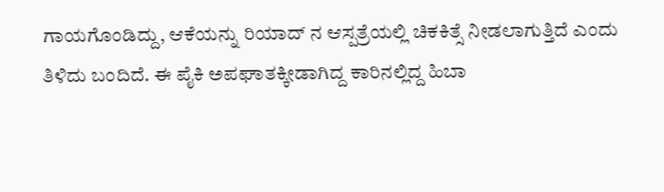ಗಾಯಗೊಂಡಿದ್ದು, ಆಕೆಯನ್ನು ರಿಯಾದ್‌ ನ ಆಸ್ಪತ್ರೆಯಲ್ಲಿ ಚಿಕಕಿತ್ಸೆ ನೀಡಲಾಗುತ್ತಿದೆ ಎಂದು ತಿಳಿದು ಬಂದಿದೆ. ಈ ಪೈಕಿ ಅಪಘಾತಕ್ಕೀಡಾಗಿದ್ದ ಕಾರಿನಲ್ಲಿದ್ದ ಹಿಬಾ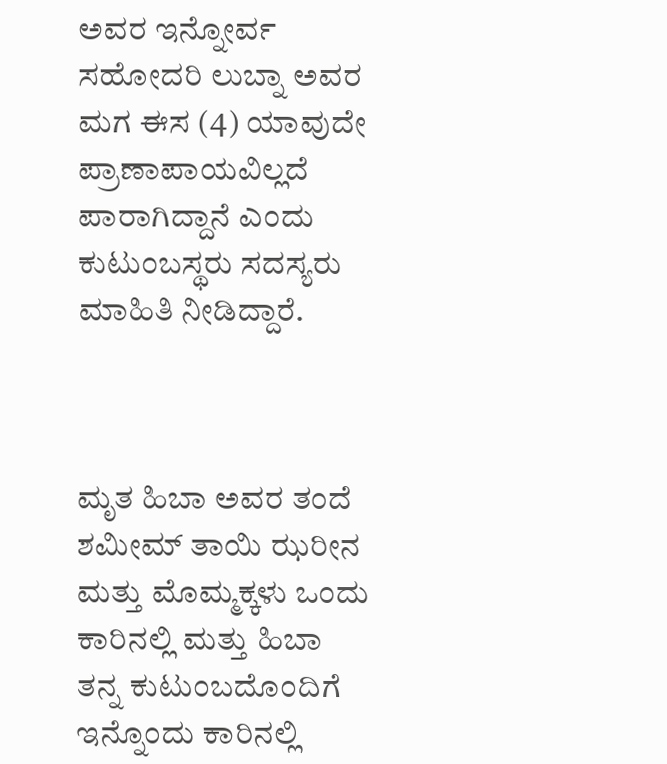ಅವರ ಇನ್ನೋರ್ವ ಸಹೋದರಿ ಲುಬ್ನಾ ಅವರ ಮಗ ಈಸ (4) ಯಾವುದೇ ಪ್ರಾಣಾಪಾಯವಿಲ್ಲದೆ ಪಾರಾಗಿದ್ದಾನೆ ಎಂದು ಕುಟುಂಬಸ್ಥರು ಸದಸ್ಯರು ಮಾಹಿತಿ ನೀಡಿದ್ದಾರೆ.



ಮೃತ ಹಿಬಾ ಅವರ ತಂದೆ ಶಮೀಮ್‌ ತಾಯಿ ಝರೀನ ಮತ್ತು ಮೊಮ್ಮಕ್ಕಳು ಒಂದು ಕಾರಿನಲ್ಲಿ ಮತ್ತು ಹಿಬಾ ತನ್ನ ಕುಟುಂಬದೊಂದಿಗೆ ಇನ್ನೊಂದು ಕಾರಿನಲ್ಲಿ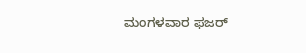ಮಂಗಳವಾರ ಫಜರ್‌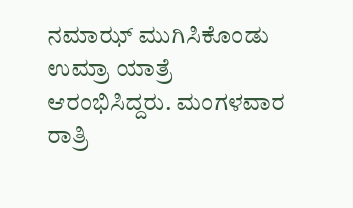ನಮಾಝ್‌ ಮುಗಿಸಿಕೊಂಡು ಉಮ್ರಾ ಯಾತ್ರೆ ಆರಂಭಿಸಿದ್ದರು. ಮಂಗಳವಾರ ರಾತ್ರಿ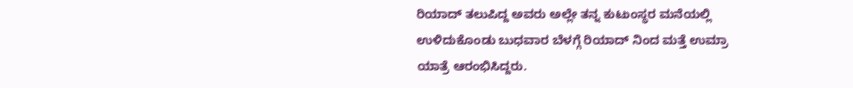ರಿಯಾದ್‌ ತಲುಪಿದ್ದ ಅವರು ಅಲ್ಲೇ ತನ್ನ ಕುಟುಂಸ್ಥರ ಮನೆಯಲ್ಲಿ ಉಳಿದುಕೊಂಡು ಬುಧವಾರ ಬೆಳಗ್ಗೆ ರಿಯಾದ್‌ ನಿಂದ ಮತ್ತೆ ಉಮ್ರಾ ಯಾತ್ರೆ ಆರಂಭಿಸಿದ್ದರು.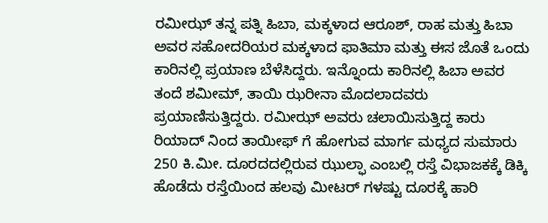ರಮೀಝ್‌ ತನ್ನ ಪತ್ನಿ ಹಿಬಾ, ಮಕ್ಕಳಾದ ಆರೂಶ್‌, ರಾಹ ಮತ್ತು ಹಿಬಾ ಅವರ ಸಹೋದರಿಯರ ಮಕ್ಕಳಾದ ಫಾತಿಮಾ ಮತ್ತು ಈಸ ಜೊತೆ ಒಂದು ಕಾರಿನಲ್ಲಿ ಪ್ರಯಾಣ ಬೆಳೆಸಿದ್ದರು. ಇನ್ನೊಂದು ಕಾರಿನಲ್ಲಿ ಹಿಬಾ ಅವರ ತಂದೆ ಶಮೀಮ್‌, ತಾಯಿ ಝರೀನಾ ಮೊದಲಾದವರು ಪ್ರಯಾಣಿಸುತ್ತಿದ್ದರು. ರಮೀಝ್‌ ಅವರು ಚಲಾಯಿಸುತ್ತಿದ್ದ ಕಾರು ರಿಯಾದ್ ನಿಂದ ತಾಯೀಫ್ ಗೆ ಹೋಗುವ ಮಾರ್ಗ ಮಧ್ಯದ ಸುಮಾರು 250 ಕಿ.ಮೀ. ದೂರದದಲ್ಲಿರುವ ಝುಲ್ಫಾ ಎಂಬಲ್ಲಿ ರಸ್ತೆ ವಿಭಾಜಕಕ್ಕೆ ಡಿಕ್ಕಿ ಹೊಡೆದು ರಸ್ತೆಯಿಂದ ಹಲವು ಮೀಟರ್‌ ಗಳಷ್ಟು ದೂರಕ್ಕೆ ಹಾರಿ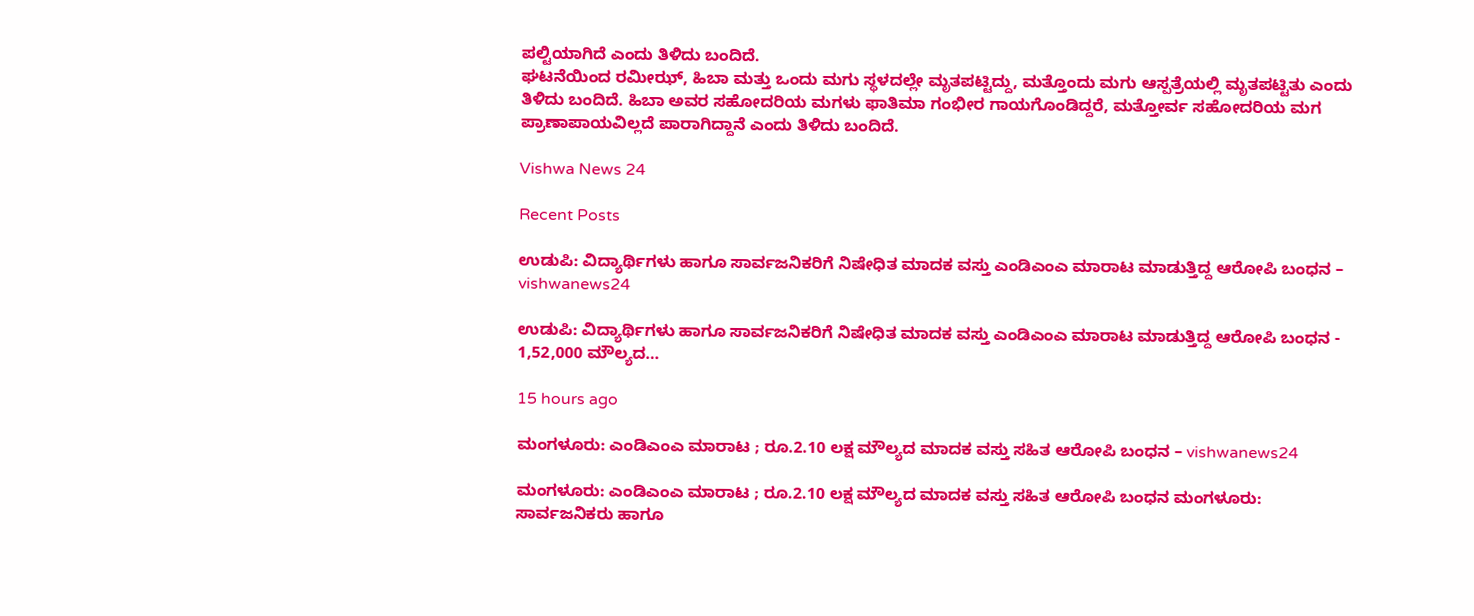ಪಲ್ಟಿಯಾಗಿದೆ ಎಂದು ತಿಳಿದು ಬಂದಿದೆ.
ಘಟನೆಯಿಂದ ರಮೀಝ್‌, ಹಿಬಾ ಮತ್ತು ಒಂದು ಮಗು ಸ್ಥಳದಲ್ಲೇ ಮೃತಪಟ್ಟಿದ್ದು, ಮತ್ತೊಂದು ಮಗು ಆಸ್ಪತ್ರೆಯಲ್ಲಿ ಮೃತಪಟ್ಟಿತು ಎಂದು ತಿಳಿದು ಬಂದಿದೆ. ಹಿಬಾ ಅವರ ಸಹೋದರಿಯ ಮಗಳು ಫಾತಿಮಾ ಗಂಭೀರ ಗಾಯಗೊಂಡಿದ್ದರೆ, ಮತ್ತೋರ್ವ ಸಹೋದರಿಯ ಮಗ ಪ್ರಾಣಾಪಾಯವಿಲ್ಲದೆ ಪಾರಾಗಿದ್ದಾನೆ ಎಂದು ತಿಳಿದು ಬಂದಿದೆ.

Vishwa News 24

Recent Posts

ಉಡುಪಿ: ವಿದ್ಯಾರ್ಥಿಗಳು ಹಾಗೂ ಸಾರ್ವಜನಿಕರಿಗೆ ನಿಷೇಧಿತ ಮಾದಕ ವಸ್ತು ಎಂಡಿಎಂಎ ಮಾರಾಟ ಮಾಡುತ್ತಿದ್ದ ಆರೋಪಿ ಬಂಧನ – vishwanews24

ಉಡುಪಿ: ವಿದ್ಯಾರ್ಥಿಗಳು ಹಾಗೂ ಸಾರ್ವಜನಿಕರಿಗೆ ನಿಷೇಧಿತ ಮಾದಕ ವಸ್ತು ಎಂಡಿಎಂಎ ಮಾರಾಟ ಮಾಡುತ್ತಿದ್ದ ಆರೋಪಿ ಬಂಧನ - 1,52,000 ಮೌಲ್ಯದ…

15 hours ago

ಮಂಗಳೂರು: ಎಂಡಿಎಂಎ ಮಾರಾಟ ; ರೂ.2.10 ಲಕ್ಷ ಮೌಲ್ಯದ ಮಾದಕ ವಸ್ತು ಸಹಿತ ಆರೋಪಿ ಬಂಧನ – vishwanews24

ಮಂಗಳೂರು: ಎಂಡಿಎಂಎ ಮಾರಾಟ ; ರೂ.2.10 ಲಕ್ಷ ಮೌಲ್ಯದ ಮಾದಕ ವಸ್ತು ಸಹಿತ ಆರೋಪಿ ಬಂಧನ ಮಂಗಳೂರು: ಸಾರ್ವಜನಿಕರು ಹಾಗೂ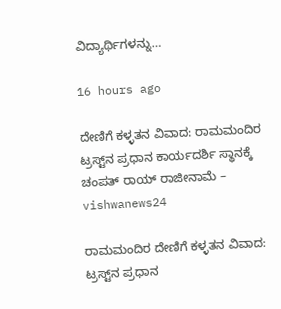ವಿದ್ಯಾರ್ಥಿಗಳನ್ನು…

16 hours ago

ದೇಣಿಗೆ ಕಳ್ಳತನ ವಿವಾದ: ರಾಮಮಂದಿರ ಟ್ರಸ್ಟ್‌ನ ಪ್ರಧಾನ ಕಾರ್ಯದರ್ಶಿ ಸ್ಥಾನಕ್ಕೆ ಚಂಪತ್‌ ರಾಯ್‌ ರಾಜೀನಾಮೆ – vishwanews24

ರಾಮಮಂದಿರ ದೇಣಿಗೆ ಕಳ್ಳತನ ವಿವಾದ: ಟ್ರಸ್ಟ್‌ನ ಪ್ರಧಾನ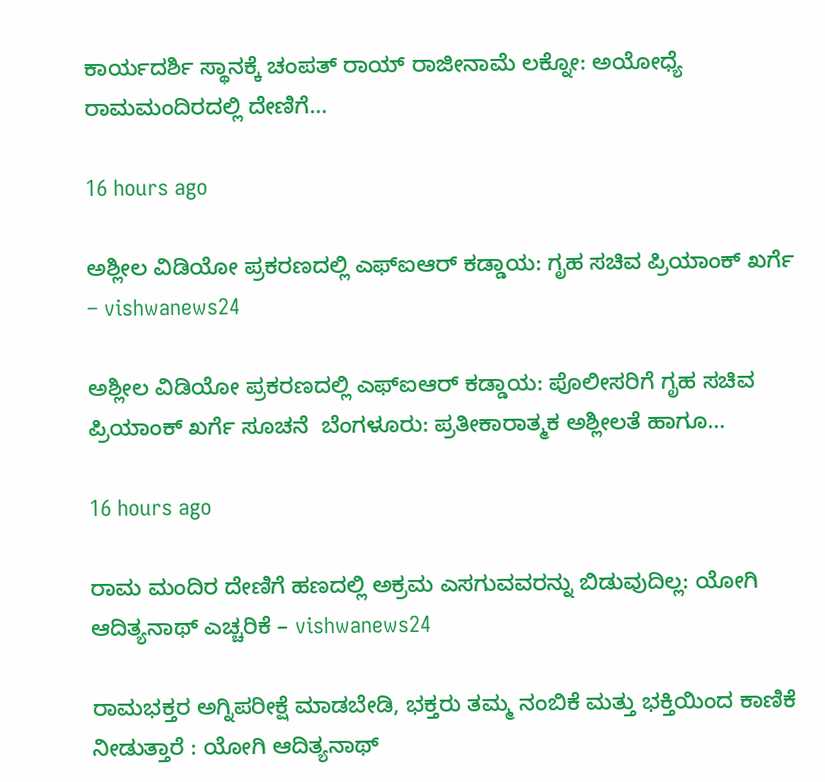ಕಾರ್ಯದರ್ಶಿ ಸ್ಥಾನಕ್ಕೆ ಚಂಪತ್‌ ರಾಯ್‌ ರಾಜೀನಾಮೆ ಲಕ್ನೋ: ಅಯೋಧ್ಯೆ ರಾಮಮಂದಿರದಲ್ಲಿ ದೇಣಿಗೆ…

16 hours ago

ಅಶ್ಲೀಲ ವಿಡಿಯೋ ಪ್ರಕರಣದಲ್ಲಿ ಎಫ್‌ಐಆರ್‌ ಕಡ್ಡಾಯ: ಗೃಹ ಸಚಿವ ಪ್ರಿಯಾಂಕ್‌ ಖರ್ಗೆ – vishwanews24

ಅಶ್ಲೀಲ ವಿಡಿಯೋ ಪ್ರಕರಣದಲ್ಲಿ ಎಫ್‌ಐಆರ್‌ ಕಡ್ಡಾಯ: ಪೊಲೀಸರಿಗೆ ಗೃಹ ಸಚಿವ ಪ್ರಿಯಾಂಕ್‌ ಖರ್ಗೆ ಸೂಚನೆ  ಬೆಂಗಳೂರು: ಪ್ರತೀಕಾರಾತ್ಮಕ ಅಶ್ಲೀಲತೆ ಹಾಗೂ…

16 hours ago

ರಾಮ ಮಂದಿರ ದೇಣಿಗೆ ಹಣದಲ್ಲಿ ಅಕ್ರಮ ಎಸಗುವವರನ್ನು ಬಿಡುವುದಿಲ್ಲ: ಯೋಗಿ ಆದಿತ್ಯನಾಥ್‌ ಎಚ್ಚರಿಕೆ – vishwanews24

ರಾಮಭಕ್ತರ ಅಗ್ನಿಪರೀಕ್ಷೆ ಮಾಡಬೇಡಿ, ಭಕ್ತರು ತಮ್ಮ ನಂಬಿಕೆ ಮತ್ತು ಭಕ್ತಿಯಿಂದ ಕಾಣಿಕೆ ನೀಡುತ್ತಾರೆ : ಯೋಗಿ ಆದಿತ್ಯನಾಥ್‌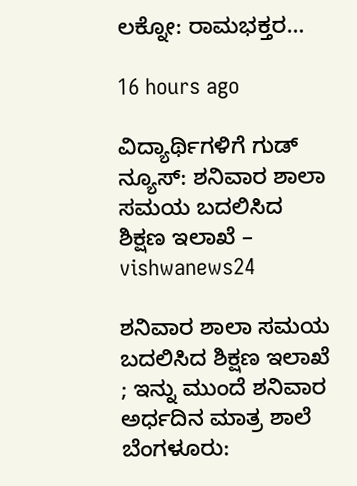ಲಕ್ನೋ: ರಾಮಭಕ್ತರ…

16 hours ago

ವಿದ್ಯಾರ್ಥಿಗಳಿಗೆ ಗುಡ್ ನ್ಯೂಸ್: ಶನಿವಾರ ಶಾಲಾ ಸಮಯ ಬದಲಿಸಿದ ಶಿಕ್ಷಣ ಇಲಾಖೆ – vishwanews24

ಶನಿವಾರ ಶಾಲಾ ಸಮಯ ಬದಲಿಸಿದ ಶಿಕ್ಷಣ ಇಲಾಖೆ ; ಇನ್ನು ಮುಂದೆ ಶನಿವಾರ ಅರ್ಧದಿನ ಮಾತ್ರ ಶಾಲೆ ಬೆಂಗಳೂರು: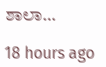ಶಾಲಾ…

18 hours ago